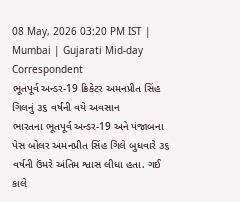08 May, 2026 03:20 PM IST | Mumbai | Gujarati Mid-day Correspondent
ભૂતપૂર્વ અન્ડર-19 ક્રિકેટર અમનપ્રીત સિંહ ગિલનું ૩૬ વર્ષની વયે અવસાન
ભારતના ભૂતપૂર્વ અન્ડર-19 અને પંજાબના પેસ બોલર અમનપ્રીત સિંહ ગિલે બુધવારે ૩૬ વર્ષની ઉંમરે અંતિમ શ્વાસ લીધા હતા. ગઈ કાલે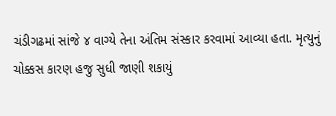ચંડીગઢમાં સાંજે ૪ વાગ્યે તેના અંતિમ સંસ્કાર કરવામાં આવ્યા હતા. મૃત્યુનું ચોક્કસ કારણ હજુ સુધી જાણી શકાયું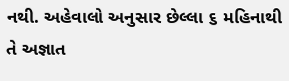નથી. અહેવાલો અનુસાર છેલ્લા ૬ મહિનાથી તે અજ્ઞાત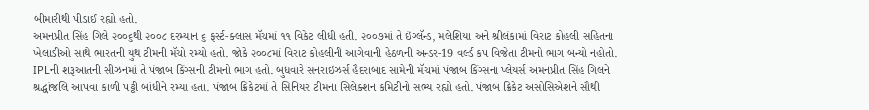બીમારીથી પીડાઈ રહ્યો હતો.
અમનપ્રીત સિંહ ગિલે ૨૦૦૬થી ૨૦૦૮ દરમ્યાન ૬ ફર્સ્ટ-ક્લાસ મૅચમાં ૧૧ વિકેટ લીધી હતી. ૨૦૦૭માં તે ઇંગ્લૅન્ડ, મલેશિયા અને શ્રીલંકામાં વિરાટ કોહલી સહિતના ખેલાડીઓ સાથે ભારતની યુથ ટીમની મૅચો રમ્યો હતો. જોકે ૨૦૦૮માં વિરાટ કોહલીની આગેવાની હેઠળની અન્ડર-19 વર્લ્ડ કપ વિજેતા ટીમનો ભાગ બન્યો નહોતો.
IPLની શરૂઆતની સીઝનમાં તે પંજાબ કિંગ્સની ટીમનો ભાગ હતો. બુધવારે સનરાઇઝર્સ હૈદરાબાદ સામેની મૅચમાં પંજાબ કિંગ્સના પ્લેયર્સ અમનપ્રીત સિંહ ગિલને શ્રદ્ધાંજલિ આપવા કાળી પટ્ટી બાંધીને રમ્યા હતા. પંજાબ ક્રિકેટમાં તે સિનિયર ટીમના સિલેક્શન કમિટીનો સભ્ય રહ્યો હતો. પંજાબ ક્રિકેટ અસોસિએશને સૌથી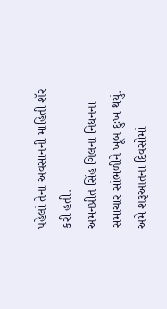પહેલાં તેના અવસાનની માહિતી શૅર કરી હતી.
અમનપ્રીત સિંહ ગિલના નિધનના સમાચાર સાંભળીને ખૂબ દુઃખ થયું. અમે શરૂઆતના દિવસોમાં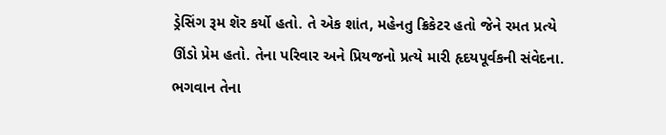ડ્રેસિંગ રૂમ શૅર કર્યો હતો. તે એક શાંત, મહેનતુ ક્રિકેટર હતો જેને રમત પ્રત્યે ઊંડો પ્રેમ હતો. તેના પરિવાર અને પ્રિયજનો પ્રત્યે મારી હૃદયપૂર્વકની સંવેદના. ભગવાન તેના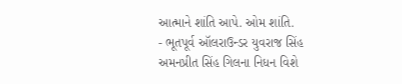આત્માને શાંતિ આપે. ઓમ શાંતિ.
- ભૂતપૂર્વ ઑલરાઉન્ડર યુવરાજ સિંહ
અમનપ્રીત સિંહ ગિલના નિધન વિશે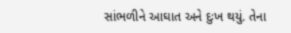સાંભળીને આઘાત અને દુઃખ થયું. તેના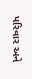પરિવાર અને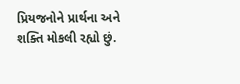પ્રિયજનોને પ્રાર્થના અને શક્તિ મોકલી રહ્યો છું.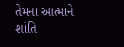તેમના આત્માને શાંતિ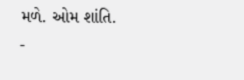મળે. ઓમ શાંતિ.
-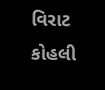વિરાટ કોહલી